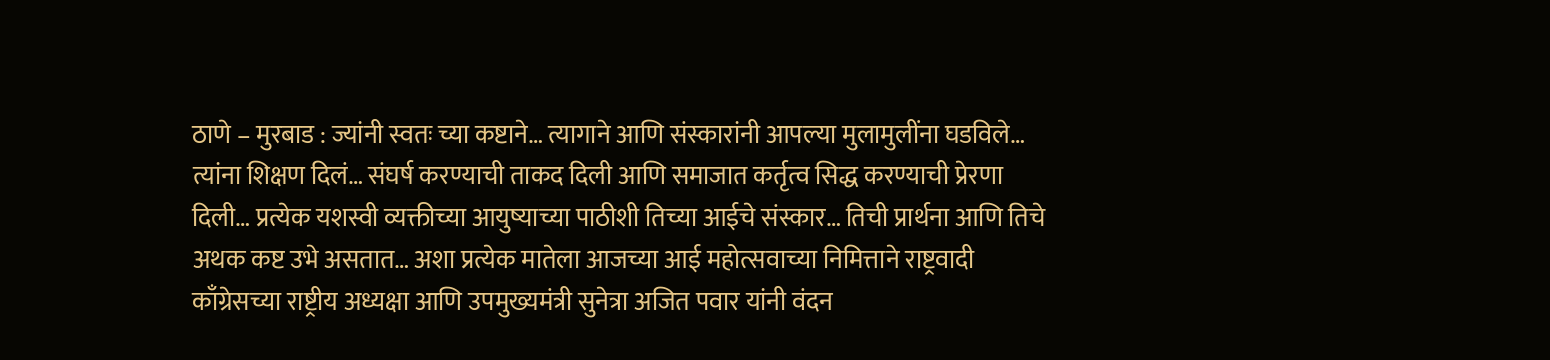ठाणे – मुरबाड : ज्यांनी स्वतः च्या कष्टाने… त्यागाने आणि संस्कारांनी आपल्या मुलामुलींना घडविले… त्यांना शिक्षण दिलं… संघर्ष करण्याची ताकद दिली आणि समाजात कर्तृत्व सिद्ध करण्याची प्रेरणा दिली… प्रत्येक यशस्वी व्यक्तीच्या आयुष्याच्या पाठीशी तिच्या आईचे संस्कार… तिची प्रार्थना आणि तिचे अथक कष्ट उभे असतात… अशा प्रत्येक मातेला आजच्या आई महोत्सवाच्या निमित्ताने राष्ट्रवादी काँग्रेसच्या राष्ट्रीय अध्यक्षा आणि उपमुख्यमंत्री सुनेत्रा अजित पवार यांनी वंदन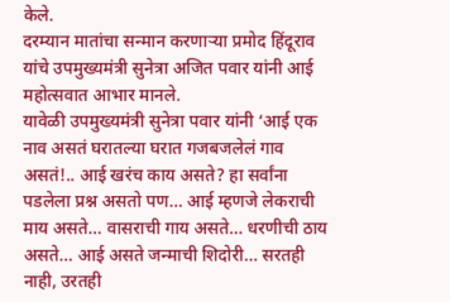केले.
दरम्यान मातांचा सन्मान करणाऱ्या प्रमोद हिंदूराव यांचे उपमुख्यमंत्री सुनेत्रा अजित पवार यांनी आई महोत्सवात आभार मानले.
यावेळी उपमुख्यमंत्री सुनेत्रा पवार यांनी ‘आई एक नाव असतं घरातल्या घरात गजबजलेलं गाव असतं!.. आई खरंच काय असते? हा सर्वांना पडलेला प्रश्न असतो पण… आई म्हणजे लेकराची माय असते… वासराची गाय असते… धरणीची ठाय असते… आई असते जन्माची शिदोरी… सरतही नाही, उरतही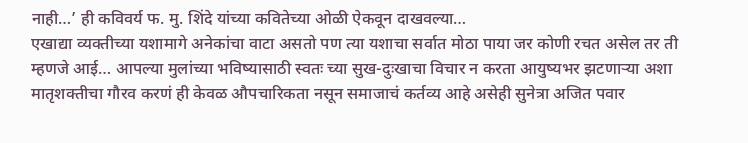नाही…’ ही कविवर्य फ. मु. शिंदे यांच्या कवितेच्या ओळी ऐकवून दाखवल्या…
एखाद्या व्यक्तीच्या यशामागे अनेकांचा वाटा असतो पण त्या यशाचा सर्वात मोठा पाया जर कोणी रचत असेल तर ती म्हणजे आई… आपल्या मुलांच्या भविष्यासाठी स्वतः च्या सुख-दुःखाचा विचार न करता आयुष्यभर झटणाऱ्या अशा मातृशक्तीचा गौरव करणं ही केवळ औपचारिकता नसून समाजाचं कर्तव्य आहे असेही सुनेत्रा अजित पवार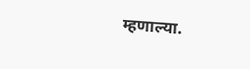म्हणाल्या.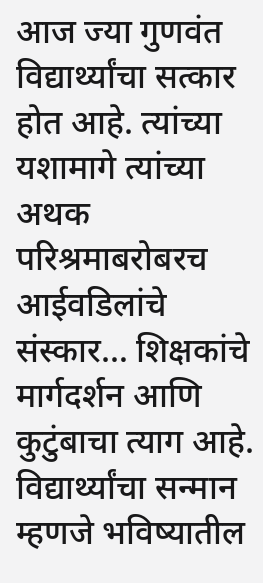आज ज्या गुणवंत विद्यार्थ्यांचा सत्कार होत आहे. त्यांच्या यशामागे त्यांच्या अथक परिश्रमाबरोबरच आईवडिलांचे संस्कार… शिक्षकांचे मार्गदर्शन आणि कुटुंबाचा त्याग आहे. विद्यार्थ्यांचा सन्मान म्हणजे भविष्यातील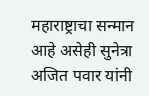महाराष्ट्राचा सन्मान आहे असेही सुनेत्रा अजित पवार यांनी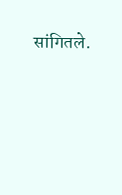सांगितले.